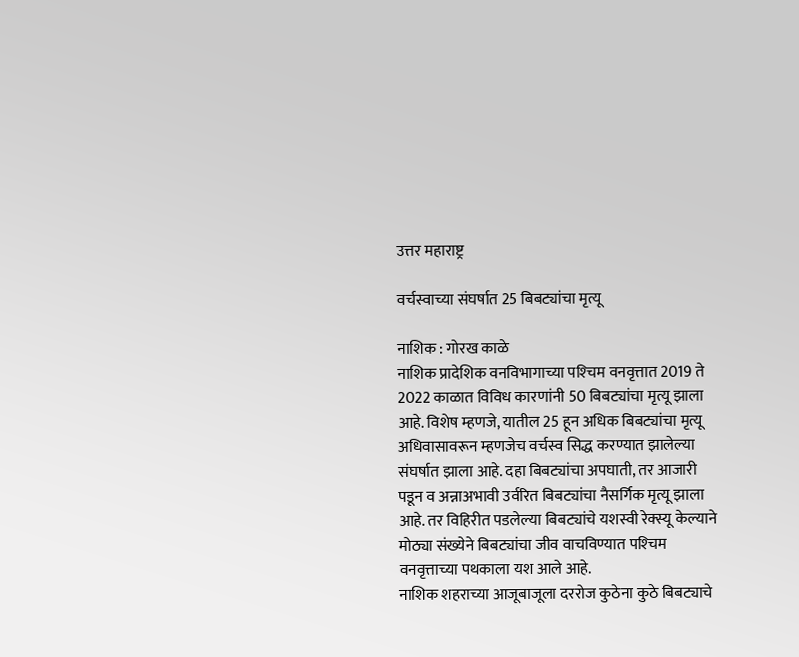उत्तर महाराष्ट्र

वर्चस्वाच्या संघर्षात 25 बिबट्यांचा मृत्यू

नाशिक : गोरख काळे
नाशिक प्रादेशिक वनविभागाच्या पश्‍चिम वनवृत्तात 2019 ते 2022 काळात विविध कारणांनी 50 बिबट्यांचा मृत्यू झाला आहे. विशेष म्हणजे, यातील 25 हून अधिक बिबट्यांचा मृत्यू अधिवासावरून म्हणजेच वर्चस्व सिद्ध करण्यात झालेल्या संघर्षात झाला आहे. दहा बिबट्यांचा अपघाती, तर आजारी पडून व अन्नाअभावी उर्वरित बिबट्यांचा नैसर्गिक मृत्यू झाला आहे. तर विहिरीत पडलेल्या बिबट्यांचे यशस्वी रेक्स्यू केल्याने मोठ्या संख्येने बिबट्यांचा जीव वाचविण्यात पश्‍चिम वनवृत्ताच्या पथकाला यश आले आहे.
नाशिक शहराच्या आजूबाजूला दररोज कुठेना कुठे बिबट्याचे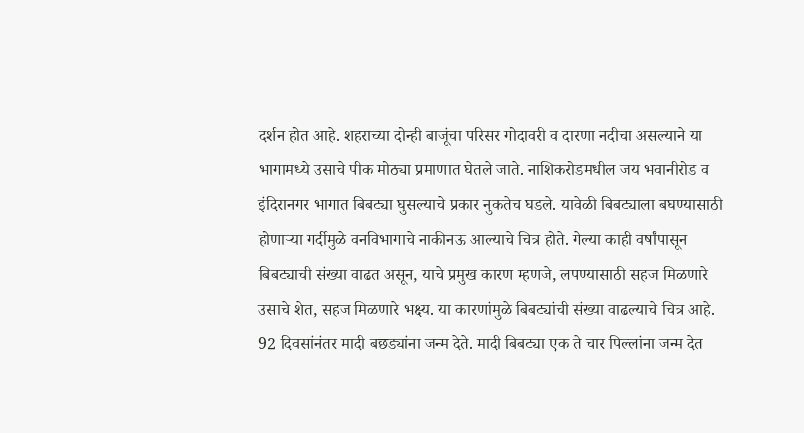दर्शन होत आहे. शहराच्या दोन्ही बाजूंचा परिसर गोदावरी व दारणा नदीचा असल्याने या भागामध्ये उसाचे पीक मोठ्या प्रमाणात घेतले जाते. नाशिकरोडमधील जय भवानीरोड व इंदिरानगर भागात बिबट्या घुसल्याचे प्रकार नुकतेच घडले. यावेळी बिबट्याला बघण्यासाठी होणार्‍या गर्दीमुळे वनविभागाचे नाकीनऊ आल्याचे चित्र होते. गेल्या काही वर्षांपासून बिबट्याची संख्या वाढत असून, याचे प्रमुख कारण म्हणजे, लपण्यासाठी सहज मिळणारे उसाचे शेत, सहज मिळणारे भक्ष्य. या कारणांमुळे बिबट्यांची संख्या वाढल्याचे चित्र आहे. 92 दिवसांनंतर मादी बछड्यांना जन्म देते. मादी बिबट्या एक ते चार पिल्लांना जन्म देत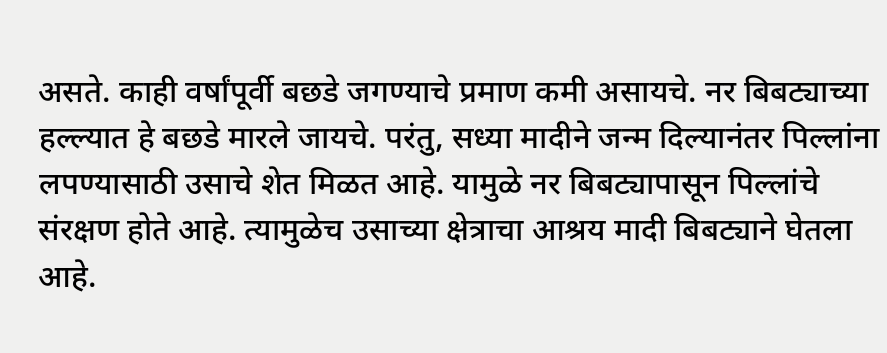असते. काही वर्षांपूर्वी बछडे जगण्याचे प्रमाण कमी असायचे. नर बिबट्याच्या हल्ल्यात हे बछडे मारले जायचे. परंतु, सध्या मादीने जन्म दिल्यानंतर पिल्लांना लपण्यासाठी उसाचे शेत मिळत आहे. यामुळे नर बिबट्यापासून पिल्लांचे संरक्षण होते आहे. त्यामुळेच उसाच्या क्षेत्राचा आश्रय मादी बिबट्याने घेतला आहे.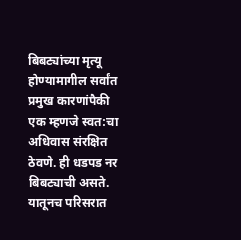बिबट्यांच्या मृत्यू होण्यामागील सर्वांत प्रमुख कारणांपैकी एक म्हणजे स्वत:चा अधिवास संरक्षित ठेवणे. ही धडपड नर बिबट्याची असते. यातूनच परिसरात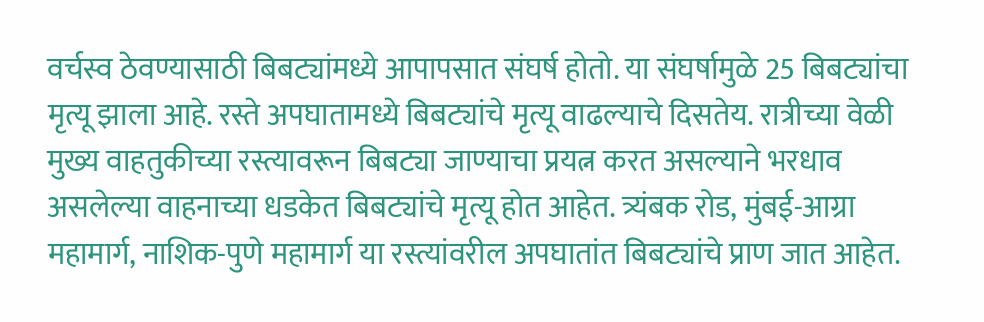वर्चस्व ठेवण्यासाठी बिबट्यांमध्ये आपापसात संघर्ष होतो. या संघर्षामुळे 25 बिबट्यांचा मृत्यू झाला आहे. रस्ते अपघातामध्ये बिबट्यांचे मृत्यू वाढल्याचे दिसतेय. रात्रीच्या वेळी मुख्य वाहतुकीच्या रस्त्यावरून बिबट्या जाण्याचा प्रयत्न करत असल्याने भरधाव असलेल्या वाहनाच्या धडकेत बिबट्यांचे मृत्यू होत आहेत. त्र्यंबक रोड, मुंबई-आग्रा महामार्ग, नाशिक-पुणे महामार्ग या रस्त्यांवरील अपघातांत बिबट्यांचे प्राण जात आहेत.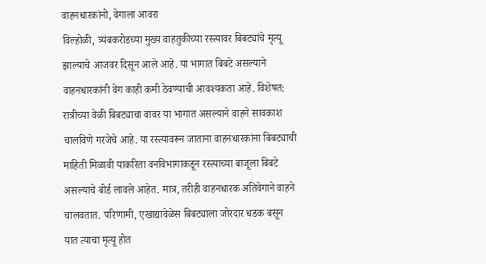वाहनधारकांनो, वेगाला आवरा
विल्होळी, त्र्यंबकरोडच्या मुख्य वाहतुकीच्या रस्त्यावर बिबट्यांचे मृत्यू झाल्याचे आजवर दिसून आले आहे. या भागात बिबटे असल्याने वाहनधारकांनी वेग काही कमी ठेवण्याची आवश्यकता आहे. विशेषत: रात्रीच्या वेळी बिबट्याचा वावर या भागात असल्याने वाहने सावकाश चालविणे गरजेचे आहे. या रस्त्यावरून जाताना वाहनधारकांना बिबट्याची माहिती मिळावी याकरिता वनविभागाकडून रस्त्याच्या बाजूला बिबटे असल्याचे बोर्ड लावले आहेत. मात्र, तरीही वाहनधारक अतिवेगाने वाहने चालवतात. परिणामी, एखाद्यावेळेस बिबट्याला जोरदार धडक बसून यात त्याचा मृत्यू होत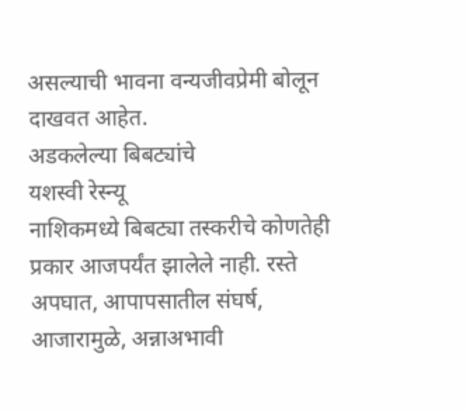असल्याची भावना वन्यजीवप्रेमी बोलून दाखवत आहेत.
अडकलेल्या बिबट्यांचे
यशस्वी रेस्न्यू
नाशिकमध्ये बिबट्या तस्करीचे कोणतेही प्रकार आजपर्यंत झालेले नाही. रस्ते अपघात, आपापसातील संघर्ष, आजारामुळे, अन्नाअभावी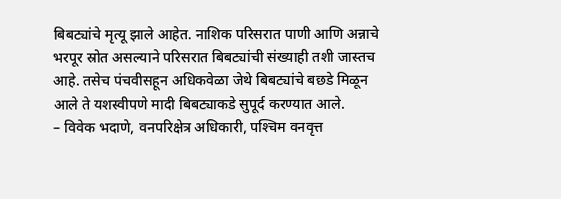बिबट्यांचे मृत्यू झाले आहेत. नाशिक परिसरात पाणी आणि अन्नाचे भरपूर स्रोत असल्याने परिसरात बिबट्यांची संख्याही तशी जास्तच आहे. तसेच पंचवीसहून अधिकवेळा जेथे बिबट्यांचे बछडे मिळून आले ते यशस्वीपणे मादी बिबट्याकडे सुपूर्द करण्यात आले.
– विवेक भदाणे, वनपरिक्षेत्र अधिकारी, पश्‍चिम वनवृत्त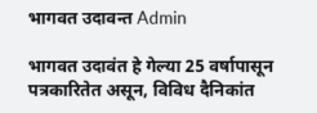भागवत उदावन्त Admin

भागवत उदावंत हे गेल्या 25 वर्षापासून पत्रकारितेत असून, विविध दैनिकांत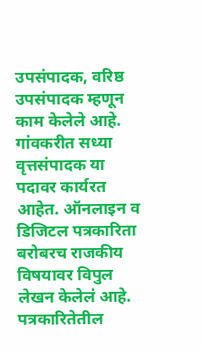उपसंपादक, वरिष्ठ उपसंपादक म्हणून काम केलेले आहे. गांवकरीत सध्या वृत्तसंपादक या पदावर कार्यरत आहेत. ऑनलाइन व डिजिटल पत्रकारिता बरोबरच राजकीय विषयावर विपुल लेखन केलेलं आहे. पत्रकारितेतील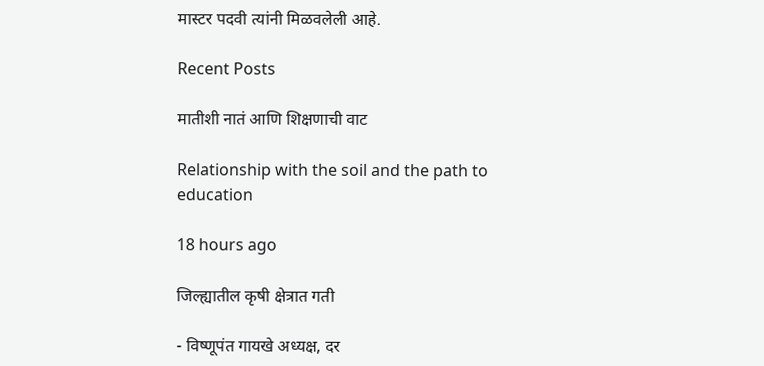मास्टर पदवी त्यांनी मिळवलेली आहे.

Recent Posts

मातीशी नातं आणि शिक्षणाची वाट

Relationship with the soil and the path to education

18 hours ago

जिल्ह्यातील कृषी क्षेत्रात गती

- विष्णूपंत गायखे अध्यक्ष, दर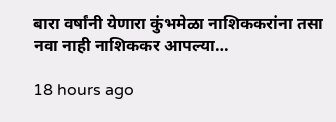बारा वर्षांनी येणारा कुंभमेळा नाशिककरांना तसा नवा नाही नाशिककर आपल्या…

18 hours ago